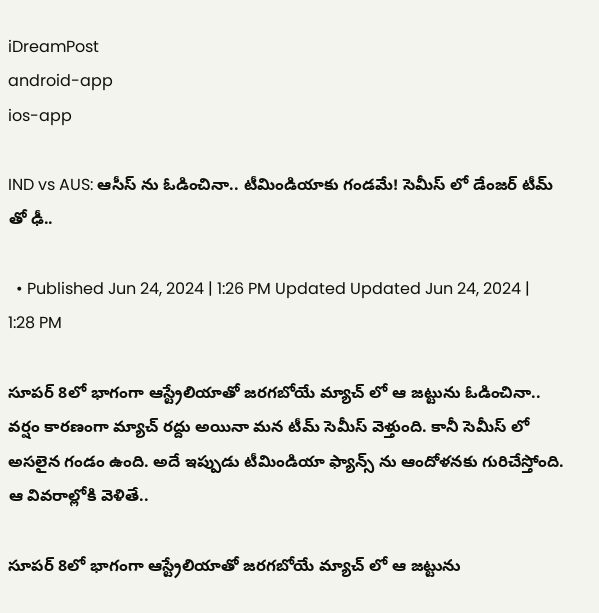iDreamPost
android-app
ios-app

IND vs AUS: ఆసీస్ ను ఓడించినా.. టీమిండియాకు గండమే! సెమీస్ లో డేంజర్ టీమ్ తో ఢీ..

  • Published Jun 24, 2024 | 1:26 PM Updated Updated Jun 24, 2024 | 1:28 PM

సూపర్ 8లో భాగంగా ఆస్ట్రేలియాతో జరగబోయే మ్యాచ్ లో ఆ జట్టును ఓడించినా.. వర్షం కారణంగా మ్యాచ్ రద్దు అయినా మన టీమ్ సెమీస్ వెళ్తుంది. కానీ సెమీస్ లో అసలైన గండం ఉంది. అదే ఇప్పుడు టీమిండియా ఫ్యాన్స్ ను ఆందోళనకు గురిచేస్తోంది. ఆ వివరాల్లోకి వెళితే..

సూపర్ 8లో భాగంగా ఆస్ట్రేలియాతో జరగబోయే మ్యాచ్ లో ఆ జట్టును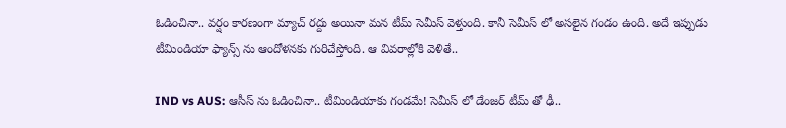ఓడించినా.. వర్షం కారణంగా మ్యాచ్ రద్దు అయినా మన టీమ్ సెమీస్ వెళ్తుంది. కానీ సెమీస్ లో అసలైన గండం ఉంది. అదే ఇప్పుడు టీమిండియా ఫ్యాన్స్ ను ఆందోళనకు గురిచేస్తోంది. ఆ వివరాల్లోకి వెళితే..

IND vs AUS: ఆసీస్ ను ఓడించినా.. టీమిండియాకు గండమే! సెమీస్ లో డేంజర్ టీమ్ తో ఢీ..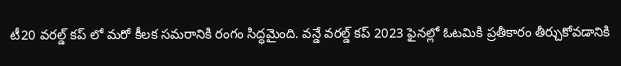టీ20 వరల్డ్ కప్ లో మరో కీలక సమరానికి రంగం సిద్ధమైంది. వన్డే వరల్డ్ కప్ 2023 ఫైనల్లో ఓటమికి ప్రతీకారం తీర్చుకోవడానికి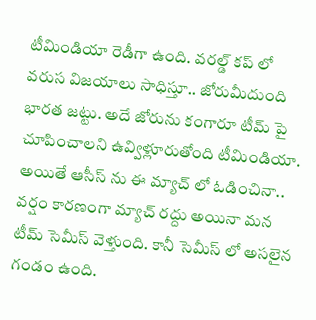టీమిండియా రెడీగా ఉంది. వరల్డ్ కప్ లో వరుస విజయాలు సాధిస్తూ.. జోరుమీదుంది భారత జట్టు. అదే జోరును కంగారూ టీమ్ పై చూపించాలని ఉవ్విళ్లూరుతోంది టీమిండియా. అయితే ఆసీస్ ను ఈ మ్యాచ్ లో ఓడించినా.. వర్షం కారణంగా మ్యాచ్ రద్దు అయినా మన టీమ్ సెమీస్ వెళ్తుంది. కానీ సెమీస్ లో అసలైన గండం ఉంది.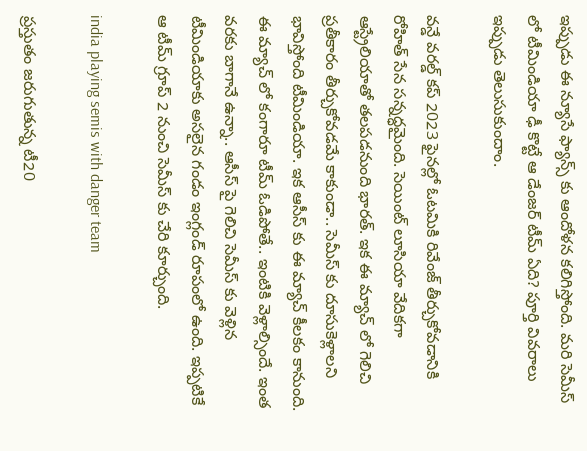ఇప్పుడు ఈ న్యూసే ఫ్యాన్స్ కు ఆందోళన కలిగిస్తోంది. మరి సెమీస్ లో టీమిండియా ఢీ కొట్టే ఆ డేంజర్ టీమ్ ఏది? పూర్తి వివరాలు ఇప్పుడు తెలుసుకుందాం.

వన్డే వరల్డ్ కప్ 2023 ఫైనల్లో ఓటమికి రివేంజ్ తీర్చుకోవడానికి రోహిత్ సేన సన్నద్ధమైంది. సెయింట్ లూసియా వేదికగా ఆస్ట్రేలియాతో తలపడనుంది భారత్. ఇక ఈ మ్యాచ్ లో గెలిచి ప్రతీకారం తీర్చుకోవడమే కాకుండా.. సెమీస్ కు దూసుకెళ్లాలని భావిస్తోంది టీమిండియా. ఇక ఆసీస్ కు ఈ మ్యాచ్ కీలకం కానుంది. ఈ మ్యాచ్ లో కంగారూ టీమ్ ఓడిపోతే.. ఇంటికి వెళ్లాల్సిందే. ఇంత వరకు బాగానే ఉన్నా.. ఆసీస్ పై గెలిచి సెమీస్ కు వెళ్లిన టీమిండియాకు అసలైన గండం ఇంగ్లండ్ రూపంలో ఉంది. ఇప్పటికే ఆ టీమ్ గ్రూప్ 2 నుంచి సెమీస్ కు చేరి కూర్చుంది.

india playing semis with danger team

ప్రస్తుతం జరుగుతున్న టీ20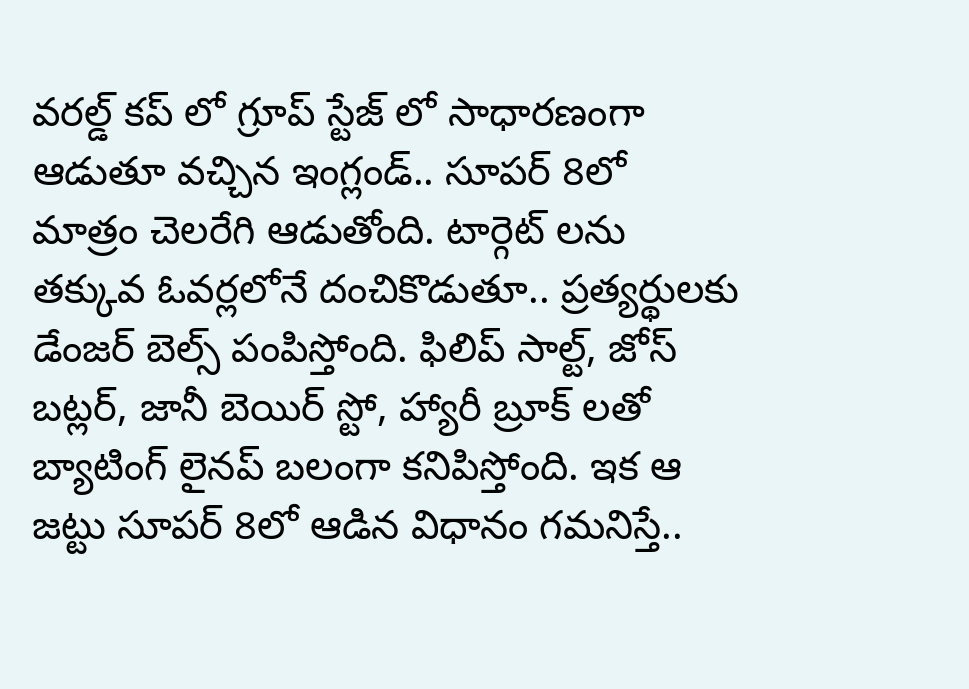వరల్డ్ కప్ లో గ్రూప్ స్టేజ్ లో సాధారణంగా ఆడుతూ వచ్చిన ఇంగ్లండ్.. సూపర్ 8లో మాత్రం చెలరేగి ఆడుతోంది. టార్గెట్ లను తక్కువ ఓవర్లలోనే దంచికొడుతూ.. ప్రత్యర్థులకు డేంజర్ బెల్స్ పంపిస్తోంది. ఫిలిప్ సాల్ట్, జోస్ బట్లర్, జానీ బెయిర్ స్టో, హ్యారీ బ్రూక్ లతో బ్యాటింగ్ లైనప్ బలంగా కనిపిస్తోంది. ఇక ఆ జట్టు సూపర్ 8లో ఆడిన విధానం గమనిస్తే..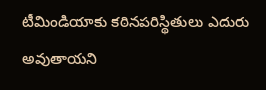టీమిండియాకు కఠినపరిస్థితులు ఎదురు అవుతాయని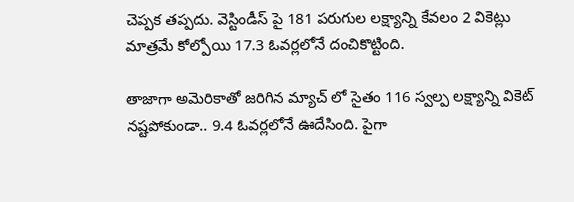చెప్పక తప్పదు. వెస్టిండీస్ పై 181 పరుగుల లక్ష్యాన్ని కేవలం 2 వికెట్లు మాత్రమే కోల్పోయి 17.3 ఓవర్లలోనే దంచికొట్టింది.

తాజాగా అమెరికాతో జరిగిన మ్యాచ్ లో సైతం 116 స్వల్ప లక్ష్యాన్ని వికెట్ నష్టపోకుండా.. 9.4 ఓవర్లలోనే ఊదేసింది. పైగా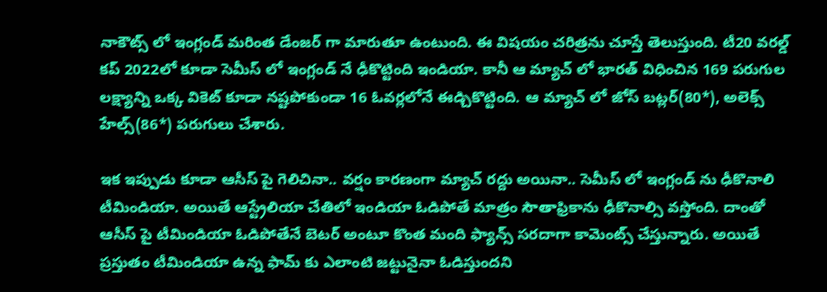నాకౌట్స్ లో ఇంగ్లండ్ మరింత డేంజర్ గా మారుతూ ఉంటుంది. ఈ విషయం చరిత్రను చూస్తే తెలుస్తుంది. టీ20 వరల్డ్ కప్ 2022లో కూడా సెమీస్ లో ఇంగ్లండ్ నే ఢీకొట్టింది ఇండియా. కానీ ఆ మ్యాచ్ లో భారత్ విధించిన 169 పరుగుల లక్ష్యాన్ని ఒక్క వికెట్ కూడా నష్టపోకుండా 16 ఓవర్లలోనే ఈడ్చికొట్టింది. ఆ మ్యాచ్ లో జోస్ బట్లర్(80*), అలెక్స్ హేల్స్(86*) పరుగులు చేశారు.

ఇక ఇప్పుడు కూడా ఆసీస్ పై గెలిచినా.. వర్షం కారణంగా మ్యాచ్ రద్దు అయినా.. సెమీస్ లో ఇంగ్లండ్ ను ఢీకొనాలి టీమిండియా. అయితే ఆస్ట్రేలియా చేతిలో ఇండియా ఓడిపోతే మాత్రం సౌతాఫ్రికాను ఢీకొనాల్సి వస్తోంది. దాంతో ఆసీస్ పై టీమిండియా ఓడిపోతేనే బెటర్ అంటూ కొంత మంది ఫ్యాన్స్ సరదాగా కామెంట్స్ చేస్తున్నారు. అయితే ప్రస్తుతం టీమిండియా ఉన్న ఫామ్ కు ఎలాంటి జట్టునైనా ఓడిస్తుందని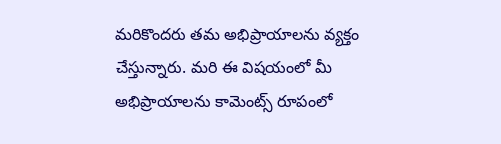మరికొందరు తమ అభిప్రాయాలను వ్యక్తం చేస్తున్నారు. మరి ఈ విషయంలో మీ అభిప్రాయాలను కామెంట్స్ రూపంలో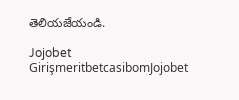తెలియజేయండి.

Jojobet GirişmeritbetcasibomJojobet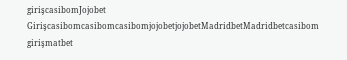girişcasibomJojobet GirişcasibomcasibomcasibomjojobetjojobetMadridbetMadridbetcasibom girişmatbet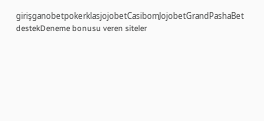girişganobetpokerklasjojobetCasibomJojobetGrandPashaBet destekDeneme bonusu veren siteler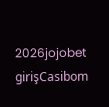2026jojobet girişCasibom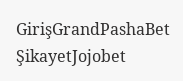GirişGrandPashaBet ŞikayetJojobet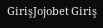GirişJojobet Giriş